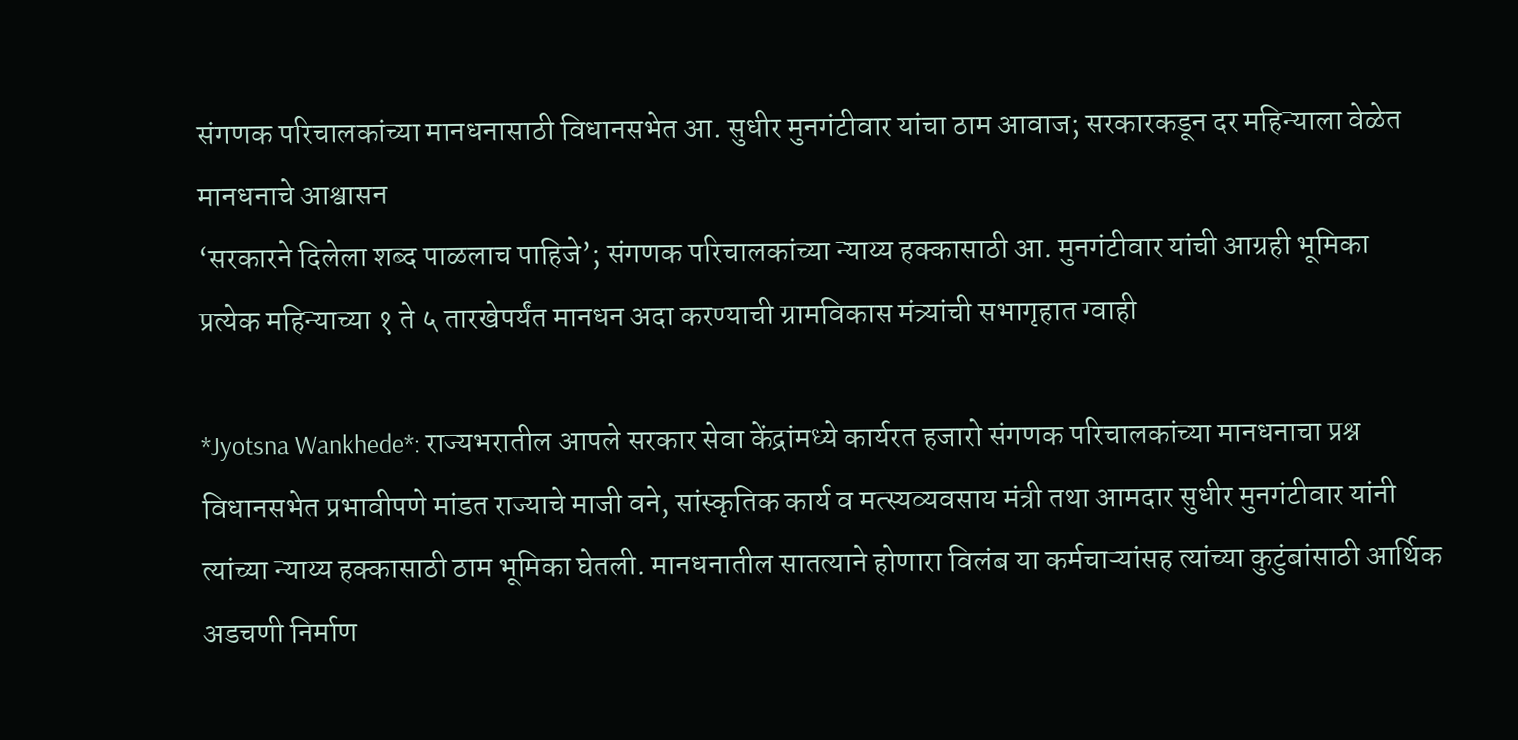संगणक परिचालकांच्या मानधनासाठी विधानसभेत आ. सुधीर मुनगंटीवार यांचा ठाम आवाज; सरकारकडून दर महिन्याला वेळेत मानधनाचे आश्वासन
‘सरकारने दिलेला शब्द पाळलाच पाहिजे’; संगणक परिचालकांच्या न्याय्य हक्कासाठी आ. मुनगंटीवार यांची आग्रही भूमिका
प्रत्येक महिन्याच्या १ ते ५ तारखेपर्यंत मानधन अदा करण्याची ग्रामविकास मंत्र्यांची सभागृहात ग्वाही

*Jyotsna Wankhede*: राज्यभरातील आपले सरकार सेवा केंद्रांमध्ये कार्यरत हजारो संगणक परिचालकांच्या मानधनाचा प्रश्न विधानसभेत प्रभावीपणे मांडत राज्याचे माजी वने, सांस्कृतिक कार्य व मत्स्यव्यवसाय मंत्री तथा आमदार सुधीर मुनगंटीवार यांनी त्यांच्या न्याय्य हक्कासाठी ठाम भूमिका घेतली. मानधनातील सातत्याने होणारा विलंब या कर्मचाऱ्यांसह त्यांच्या कुटुंबांसाठी आर्थिक अडचणी निर्माण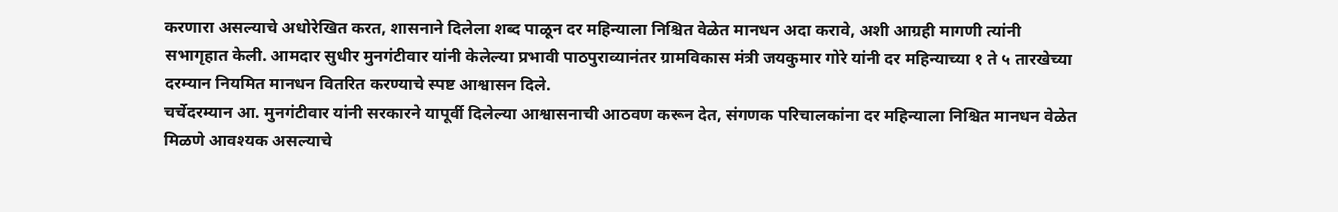करणारा असल्याचे अधोरेखित करत, शासनाने दिलेला शब्द पाळून दर महिन्याला निश्चित वेळेत मानधन अदा करावे, अशी आग्रही मागणी त्यांनी सभागृहात केली. आमदार सुधीर मुनगंटीवार यांनी केलेल्या प्रभावी पाठपुराव्यानंतर ग्रामविकास मंत्री जयकुमार गोरे यांनी दर महिन्याच्या १ ते ५ तारखेच्या दरम्यान नियमित मानधन वितरित करण्याचे स्पष्ट आश्वासन दिले.
चर्चेदरम्यान आ. मुनगंटीवार यांनी सरकारने यापूर्वी दिलेल्या आश्वासनाची आठवण करून देत, संगणक परिचालकांना दर महिन्याला निश्चित मानधन वेळेत मिळणे आवश्यक असल्याचे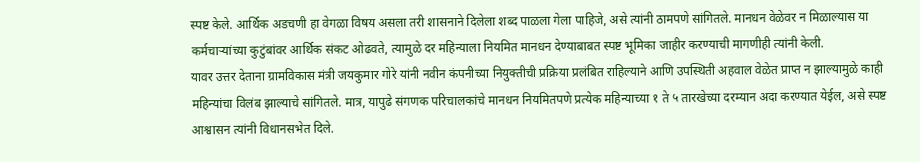स्पष्ट केले. आर्थिक अडचणी हा वेगळा विषय असला तरी शासनाने दिलेला शब्द पाळला गेला पाहिजे, असे त्यांनी ठामपणे सांगितले. मानधन वेळेवर न मिळाल्यास या कर्मचाऱ्यांच्या कुटुंबांवर आर्थिक संकट ओढवते, त्यामुळे दर महिन्याला नियमित मानधन देण्याबाबत स्पष्ट भूमिका जाहीर करण्याची मागणीही त्यांनी केली.
यावर उत्तर देताना ग्रामविकास मंत्री जयकुमार गोरे यांनी नवीन कंपनीच्या नियुक्तीची प्रक्रिया प्रलंबित राहिल्याने आणि उपस्थिती अहवाल वेळेत प्राप्त न झाल्यामुळे काही महिन्यांचा विलंब झाल्याचे सांगितले. मात्र, यापुढे संगणक परिचालकांचे मानधन नियमितपणे प्रत्येक महिन्याच्या १ ते ५ तारखेच्या दरम्यान अदा करण्यात येईल, असे स्पष्ट आश्वासन त्यांनी विधानसभेत दिले.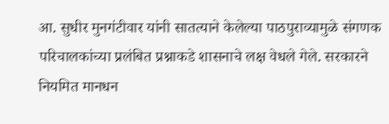आ. सुधीर मुनगंटीवार यांनी सातत्याने केलेल्या पाठपुराव्यामुळे संगणक परिचालकांच्या प्रलंबित प्रश्नाकडे शासनाचे लक्ष वेधले गेले. सरकारने नियमित मानधन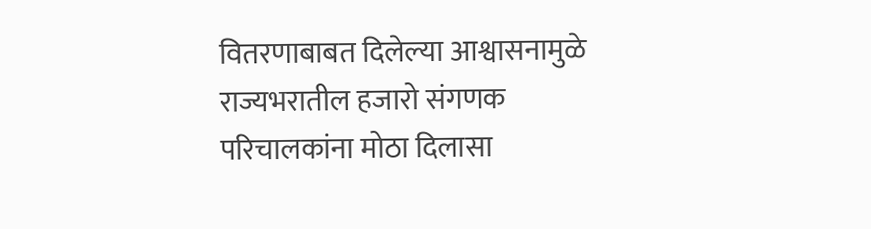वितरणाबाबत दिलेल्या आश्वासनामुळे राज्यभरातील हजारो संगणक परिचालकांना मोठा दिलासा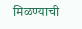मिळण्याची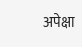अपेक्षा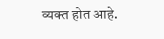व्यक्त होत आहे.